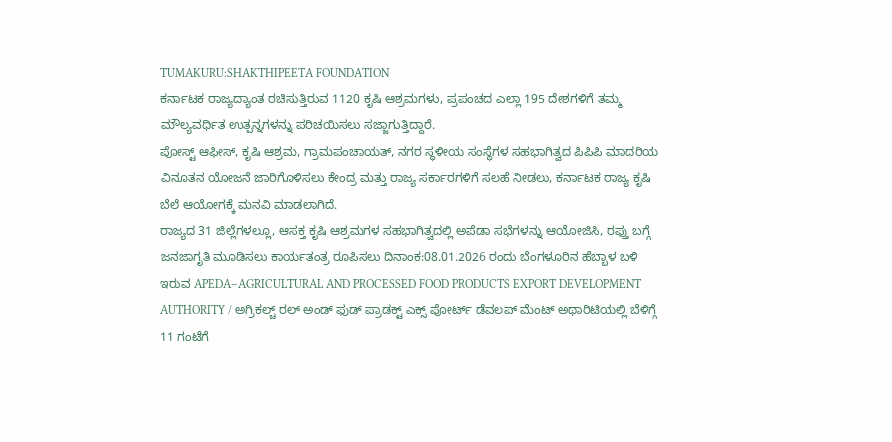TUMAKURU:SHAKTHIPEETA FOUNDATION
ಕರ್ನಾಟಕ ರಾಜ್ಯದ್ಯಾಂತ ರಚಿಸುತ್ತಿರುವ 1120 ಕೃಷಿ ಆಶ್ರಮಗಳು, ಪ್ರಪಂಚದ ಎಲ್ಲಾ 195 ದೇಶಗಳಿಗೆ ತಮ್ಮ ಮೌಲ್ಯವರ್ಧಿತ ಉತ್ಪನ್ನಗಳನ್ನು ಪರಿಚಯಿಸಲು ಸಜ್ಜಾಗುತ್ತಿದ್ದಾರೆ.
ಪೋಸ್ಟ್ ಆಫೀಸ್, ಕೃಷಿ ಆಶ್ರಮ, ಗ್ರಾಮಪಂಚಾಯತ್, ನಗರ ಸ್ಥಳೀಯ ಸಂಸ್ಥೆಗಳ ಸಹಭಾಗಿತ್ವದ ಪಿಪಿಪಿ ಮಾದರಿಯ ವಿನೂತನ ಯೋಜನೆ ಜಾರಿಗೊಳಿಸಲು ಕೇಂದ್ರ ಮತ್ತು ರಾಜ್ಯ ಸರ್ಕಾರಗಳಿಗೆ ಸಲಹೆ ನೀಡಲು, ಕರ್ನಾಟಕ ರಾಜ್ಯ ಕೃಷಿ ಬೆಲೆ ಆಯೋಗಕ್ಕೆ ಮನವಿ ಮಾಡಲಾಗಿದೆ.
ರಾಜ್ಯದ 31 ಜಿಲ್ಲೆಗಳಲ್ಲೂ, ಆಸಕ್ತ ಕೃಷಿ ಆಶ್ರಮಗಳ ಸಹಭಾಗಿತ್ವದಲ್ಲಿ ಅಪೆಡಾ ಸಭೆಗಳನ್ನು ಆಯೋಜಿಸಿ, ರಫ್ತು ಬಗ್ಗೆ ಜನಜಾಗೃತಿ ಮೂಡಿಸಲು ಕಾರ್ಯತಂತ್ರ ರೂಪಿಸಲು ದಿನಾಂಕ:08.01.2026 ರಂದು ಬೆಂಗಳೂರಿನ ಹೆಬ್ಬಾಳ ಬಳಿ ಇರುವ APEDA–AGRICULTURAL AND PROCESSED FOOD PRODUCTS EXPORT DEVELOPMENT AUTHORITY / ಅಗ್ರಿಕಲ್ಚ್ ರಲ್ ಅಂಡ್ ಫುಡ್ ಪ್ರಾಡಕ್ಟ್ ಎಕ್ಸ್ ಪೋರ್ಟ್ ಡೆವಲಪ್ ಮೆಂಟ್ ಅಥಾರಿಟಿಯಲ್ಲಿ ಬೆಳಿಗ್ಗೆ 11 ಗಂಟೆಗೆ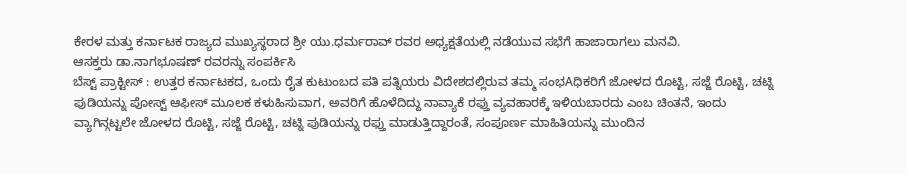ಕೇರಳ ಮತ್ತು ಕರ್ನಾಟಕ ರಾಜ್ಯದ ಮುಖ್ಯಸ್ಥರಾದ ಶ್ರೀ ಯು.ಧರ್ಮರಾವ್ ರವರ ಅಧ್ಯಕ್ಷತೆಯಲ್ಲಿ ನಡೆಯುವ ಸಭೆಗೆ ಹಾಜಾರಾಗಲು ಮನವಿ.
ಆಸಕ್ತರು ಡಾ.ನಾಗಭೂಷಣ್ ರವರನ್ನು ಸಂಪರ್ಕಿಸಿ
ಬೆಸ್ಟ್ ಪ್ರಾಕ್ಟೀಸ್ : ಉತ್ತರ ಕರ್ನಾಟಕದ, ಒಂದು ರೈತ ಕುಟುಂಬದ ಪತಿ ಪತ್ನಿಯರು ವಿದೇಶದಲ್ಲಿರುವ ತಮ್ಮ ಸಂಭAಧಿಕರಿಗೆ ಜೋಳದ ರೊಟ್ಟಿ, ಸಜ್ಜೆ ರೊಟ್ಟಿ, ಚಟ್ನಿ ಪುಡಿಯನ್ನು ಪೋಸ್ಟ್ ಆಫೀಸ್ ಮೂಲಕ ಕಳುಹಿಸುವಾಗ, ಅವರಿಗೆ ಹೊಳೆದಿದ್ದು ನಾವ್ಯಾಕೆ ರಫ್ತು ವ್ಯವಹಾರಕ್ಕೆ ಇಳಿಯಬಾರದು ಎಂಬ ಚಿಂತನೆ, ಇಂದು ವ್ಯಾಗಿನ್ಗಟ್ಟಲೇ ಜೋಳದ ರೊಟ್ಟಿ, ಸಜ್ಜೆ ರೊಟ್ಟಿ, ಚಟ್ನಿ ಪುಡಿಯನ್ನು ರಫ್ತು ಮಾಡುತ್ತಿದ್ದಾರಂತೆ, ಸಂಪೂರ್ಣ ಮಾಹಿತಿಯನ್ನು ಮುಂದಿನ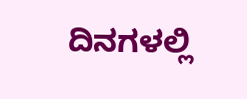ದಿನಗಳಲ್ಲಿ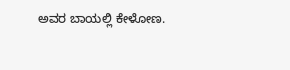ಅವರ ಬಾಯಲ್ಲಿ ಕೇಳೋಣ.